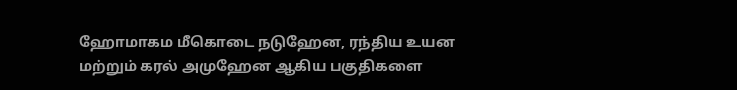ஹோமாகம மீகொடை நடுஹேன, ரந்திய உயன மற்றும் கரல் அமுஹேன ஆகிய பகுதிகளை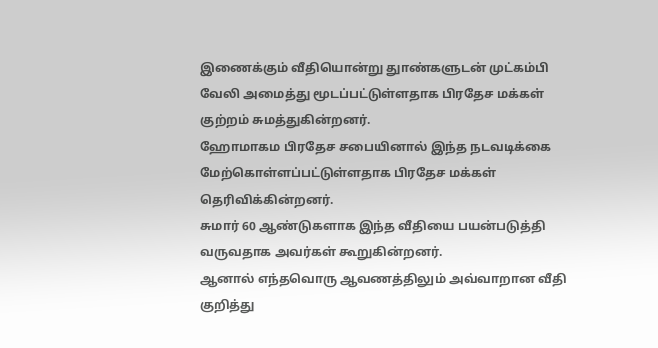இணைக்கும் வீதியொன்று துாண்களுடன் முட்கம்பி வேலி அமைத்து மூடப்பட்டுள்ளதாக பிரதேச மக்கள் குற்றம் சுமத்துகின்றனர்.
ஹோமாகம பிரதேச சபையினால் இந்த நடவடிக்கை மேற்கொள்ளப்பட்டுள்ளதாக பிரதேச மக்கள் தெரிவிக்கின்றனர்.
சுமார் 60 ஆண்டுகளாக இந்த வீதியை பயன்படுத்தி வருவதாக அவர்கள் கூறுகின்றனர்.
ஆனால் எந்தவொரு ஆவணத்திலும் அவ்வாறான வீதி குறித்து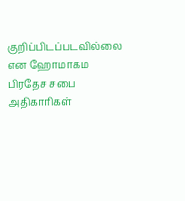குறிப்பிடப்படவில்லை என ஹோமாகம பிரதேச சபை அதிகாரிகள்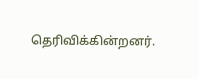தெரிவிக்கின்றனர்.